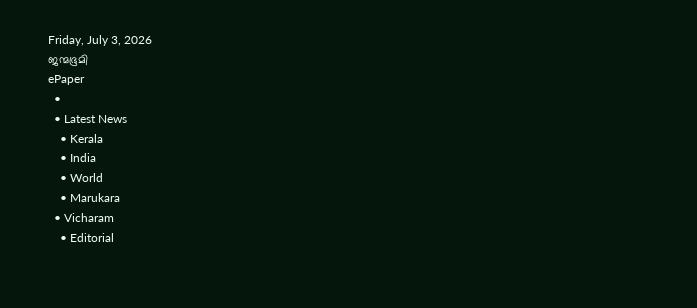Friday, July 3, 2026
ജന്മഭൂമി
ePaper
  •
  • Latest News
    • Kerala
    • India
    • World
    • Marukara
  • Vicharam
    • Editorial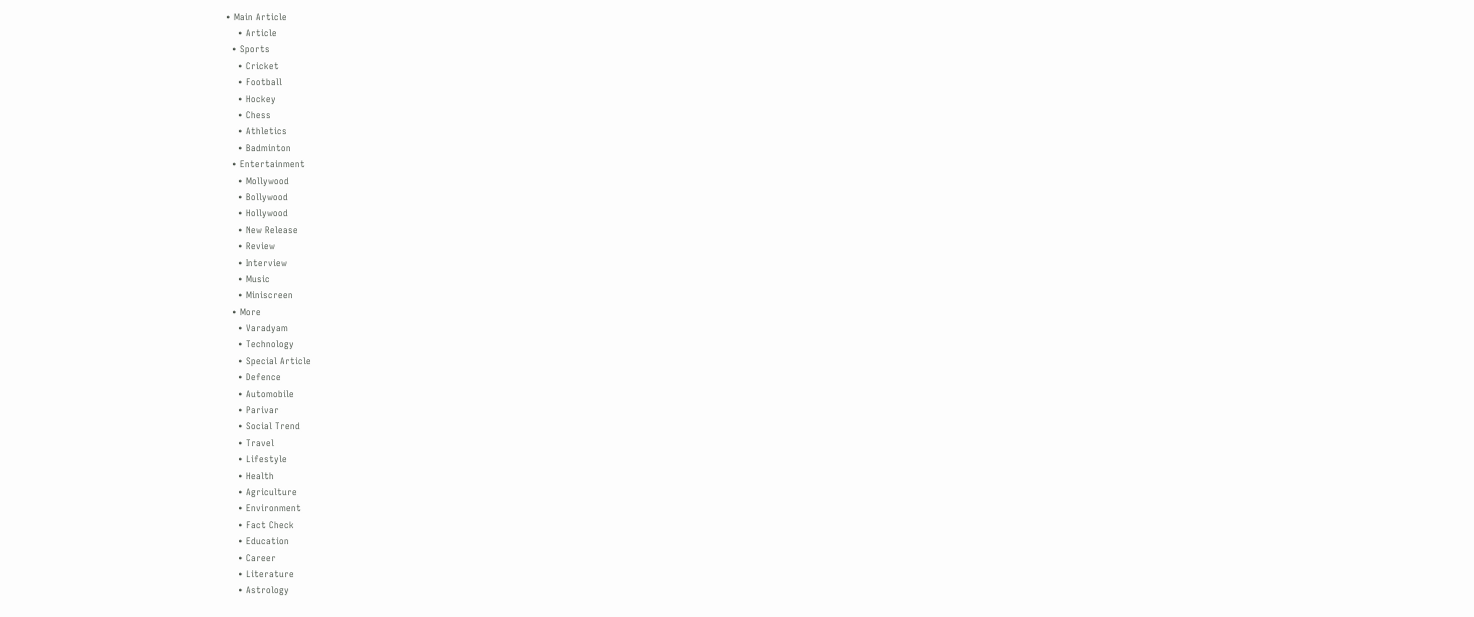• Main Article
    • Article
  • Sports
    • Cricket
    • Football
    • Hockey
    • Chess
    • Athletics
    • Badminton
  • Entertainment
    • Mollywood
    • Bollywood
    • Hollywood
    • New Release
    • Review
    • Interview
    • Music
    • Miniscreen
  • More
    • Varadyam
    • Technology
    • Special Article
    • Defence
    • Automobile
    • Parivar
    • Social Trend
    • Travel
    • Lifestyle
    • Health
    • Agriculture
    • Environment
    • Fact Check
    • Education
    • Career
    • Literature
    • Astrology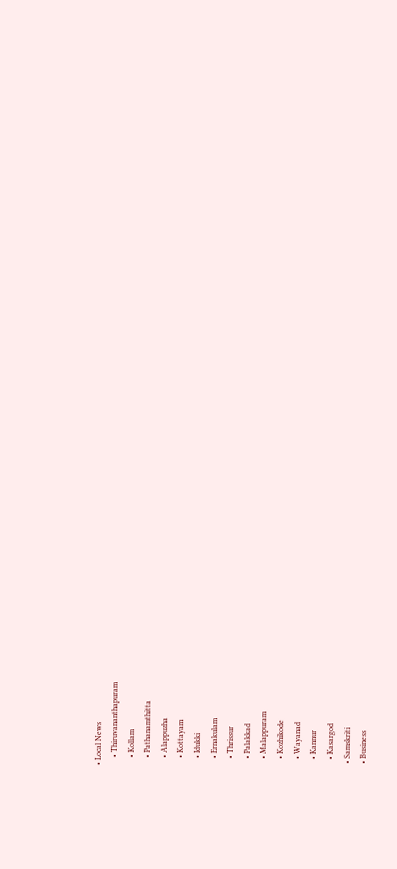• Local News
    • Thiruvananthapuram
    • Kollam
    • Pathanamthitta
    • Alappuzha
    • Kottayam
    • Idukki
    • Ernakulam
    • Thrissur
    • Palakkad
    • Malappuram
    • Kozhikode
    • Wayanad
    • Kannur
    • Kasargod
  • Samskriti
  • Business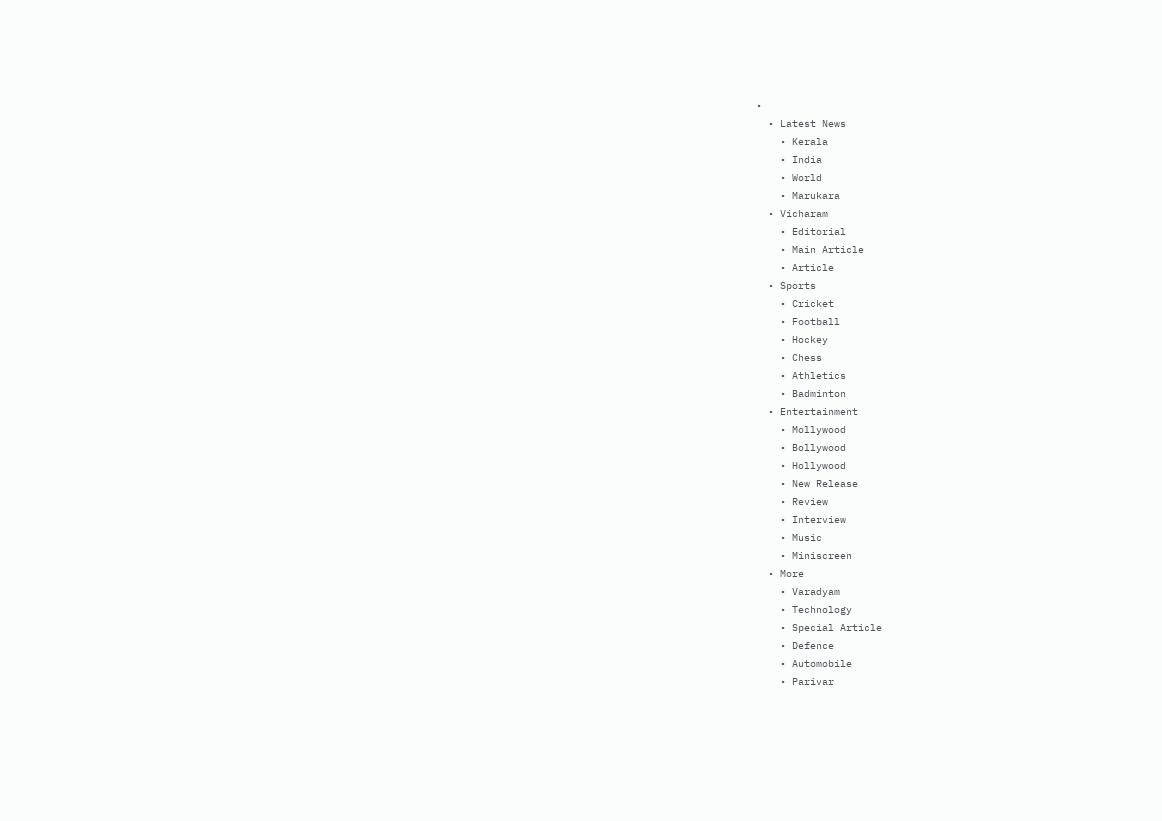•
  • Latest News
    • Kerala
    • India
    • World
    • Marukara
  • Vicharam
    • Editorial
    • Main Article
    • Article
  • Sports
    • Cricket
    • Football
    • Hockey
    • Chess
    • Athletics
    • Badminton
  • Entertainment
    • Mollywood
    • Bollywood
    • Hollywood
    • New Release
    • Review
    • Interview
    • Music
    • Miniscreen
  • More
    • Varadyam
    • Technology
    • Special Article
    • Defence
    • Automobile
    • Parivar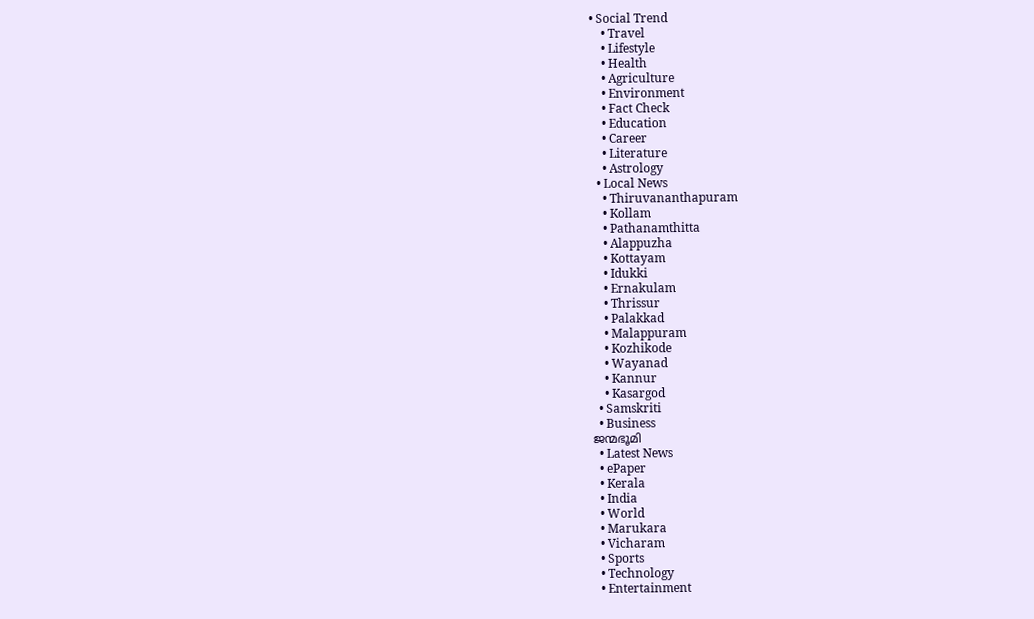• Social Trend
    • Travel
    • Lifestyle
    • Health
    • Agriculture
    • Environment
    • Fact Check
    • Education
    • Career
    • Literature
    • Astrology
  • Local News
    • Thiruvananthapuram
    • Kollam
    • Pathanamthitta
    • Alappuzha
    • Kottayam
    • Idukki
    • Ernakulam
    • Thrissur
    • Palakkad
    • Malappuram
    • Kozhikode
    • Wayanad
    • Kannur
    • Kasargod
  • Samskriti
  • Business
ജന്മഭൂമി
  • Latest News
  • ePaper
  • Kerala
  • India
  • World
  • Marukara
  • Vicharam
  • Sports
  • Technology
  • Entertainment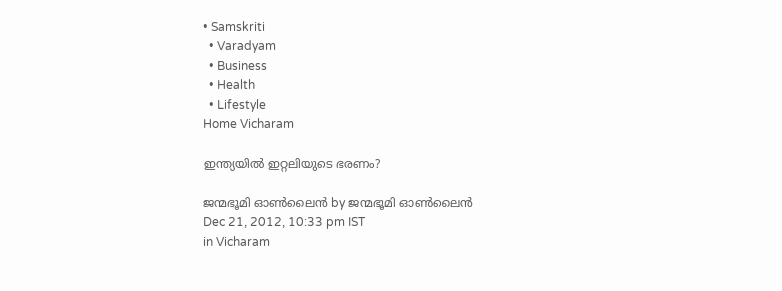• Samskriti
  • Varadyam
  • Business
  • Health
  • Lifestyle
Home Vicharam

ഇന്ത്യയില്‍ ഇറ്റലിയുടെ ഭരണം?

ജന്മഭൂമി ഓണ്‍ലൈന്‍ by ജന്മഭൂമി ഓണ്‍ലൈന്‍
Dec 21, 2012, 10:33 pm IST
in Vicharam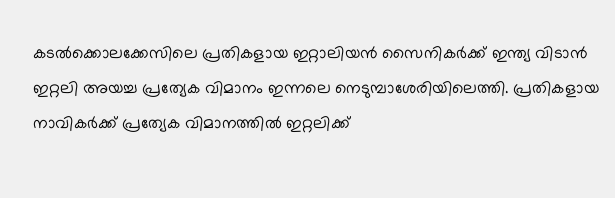കടല്‍ക്കൊലക്കേസിലെ പ്രതികളായ ഇറ്റാലിയന്‍ സൈനികര്‍ക്ക്‌ ഇന്ത്യ വിടാന്‍ ഇറ്റലി അയച്ച പ്രത്യേക വിമാനം ഇന്നലെ നെടുമ്പാശേരിയിലെത്തി. പ്രതികളായ നാവികര്‍ക്ക്‌ പ്രത്യേക വിമാനത്തില്‍ ഇറ്റലിക്ക്‌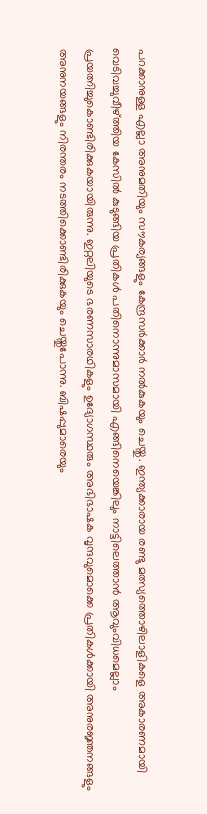പറക്കാനുള്ള എല്ലാ അനുമതിയും സൗകര്യങ്ങളും കേന്ദ്രസര്‍ക്കാര്‍ നല്‍കുകയും ചെയ്തു. ഇന്ത്യക്കാരായ രണ്ടു മത്സ്യത്തൊഴിലാളികളെ അകാരണമായി വെടിവച്ചുവീഴ്‌ത്തിയ കേസില്‍ കുടുങ്ങിയ പ്രതികള്‍ പതിനൊന്നുമാസമായി എങ്ങിനെയെങ്കിലും നാട്ടിലെത്താന്‍ ആവുംവിധമെല്ലാം പ്രയത്നിച്ചുകൊണ്ടിരിക്കുകയായിരുന്നു. ഇറ്റലിയുടെ ഭരണസാരഥികളും ഉദ്യോഗസ്ഥരും അഭിഭാഷക വൃന്ദവുമൊക്കെ പ്രതികള്‍ക്കായി അനുരജ്ഞനങ്ങളും അനുനയങ്ങളും നിരന്തരം നടത്തിക്കൊണ്ടിരിക്കുകയും ചെയ്തുപോന്നു. ബിഷപ്പുമാരെയും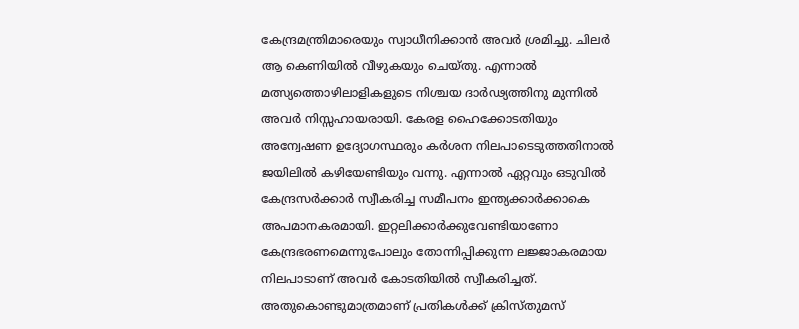കേന്ദ്രമന്ത്രിമാരെയും സ്വാധീനിക്കാന്‍ അവര്‍ ശ്രമിച്ചു. ചിലര്‍ ആ കെണിയില്‍ വീഴുകയും ചെയ്തു. എന്നാല്‍ മത്സ്യത്തൊഴിലാളികളുടെ നിശ്ചയ ദാര്‍ഢ്യത്തിനു മുന്നില്‍ അവര്‍ നിസ്സഹായരായി. കേരള ഹൈക്കോടതിയും അന്വേഷണ ഉദ്യോഗസ്ഥരും കര്‍ശന നിലപാടെടുത്തതിനാല്‍ ജയിലില്‍ കഴിയേണ്ടിയും വന്നു. എന്നാല്‍ ഏറ്റവും ഒടുവില്‍ കേന്ദ്രസര്‍ക്കാര്‍ സ്വീകരിച്ച സമീപനം ഇന്ത്യക്കാര്‍ക്കാകെ അപമാനകരമായി. ഇറ്റലിക്കാര്‍ക്കുവേണ്ടിയാണോ കേന്ദ്രഭരണമെന്നുപോലും തോന്നിപ്പിക്കുന്ന ലജ്ജാകരമായ നിലപാടാണ്‌ അവര്‍ കോടതിയില്‍ സ്വീകരിച്ചത്‌. അതുകൊണ്ടുമാത്രമാണ്‌ പ്രതികള്‍ക്ക്‌ ക്രിസ്തുമസ്‌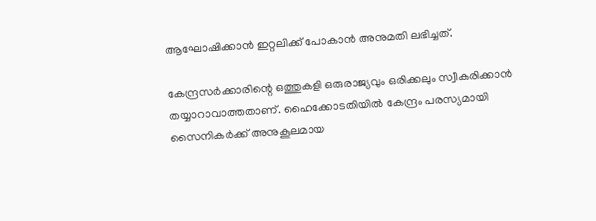ആഘോഷിക്കാന്‍ ഇറ്റലിക്ക്‌ പോകാന്‍ അനുമതി ലഭിച്ചത്‌.

കേന്ദ്രസര്‍ക്കാരിന്റെ ഒത്തുകളി ഒരുരാജ്യവും ഒരിക്കലും സ്വീകരിക്കാന്‍ തയ്യാറാവാത്തതാണ്‌. ഹൈക്കോടതിയില്‍ കേന്ദ്രം പരസ്യമായി സൈനികര്‍ക്ക്‌ അനുകൂലമായ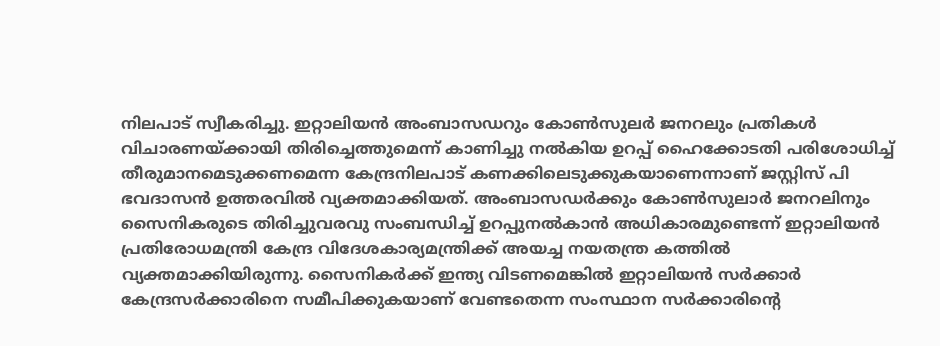നിലപാട്‌ സ്വീകരിച്ചു. ഇറ്റാലിയന്‍ അംബാസഡറും കോണ്‍സുലര്‍ ജനറലും പ്രതികള്‍ വിചാരണയ്‌ക്കായി തിരിച്ചെത്തുമെന്ന്‌ കാണിച്ചു നല്‍കിയ ഉറപ്പ്‌ ഹൈക്കോടതി പരിശോധിച്ച്‌ തീരുമാനമെടുക്കണമെന്ന കേന്ദ്രനിലപാട്‌ കണക്കിലെടുക്കുകയാണെന്നാണ്‌ ജസ്റ്റിസ്‌ പി ഭവദാസന്‍ ഉത്തരവില്‍ വ്യക്തമാക്കിയത്‌. അംബാസഡര്‍ക്കും കോണ്‍സുലാര്‍ ജനറലിനും സൈനികരുടെ തിരിച്ചുവരവു സംബന്ധിച്ച്‌ ഉറപ്പുനല്‍കാന്‍ അധികാരമുണ്ടെന്ന്‌ ഇറ്റാലിയന്‍ പ്രതിരോധമന്ത്രി കേന്ദ്ര വിദേശകാര്യമന്ത്രിക്ക്‌ അയച്ച നയതന്ത്ര കത്തില്‍ വ്യക്തമാക്കിയിരുന്നു. സൈനികര്‍ക്ക്‌ ഇന്ത്യ വിടണമെങ്കില്‍ ഇറ്റാലിയന്‍ സര്‍ക്കാര്‍ കേന്ദ്രസര്‍ക്കാരിനെ സമീപിക്കുകയാണ്‌ വേണ്ടതെന്ന സംസ്ഥാന സര്‍ക്കാരിന്റെ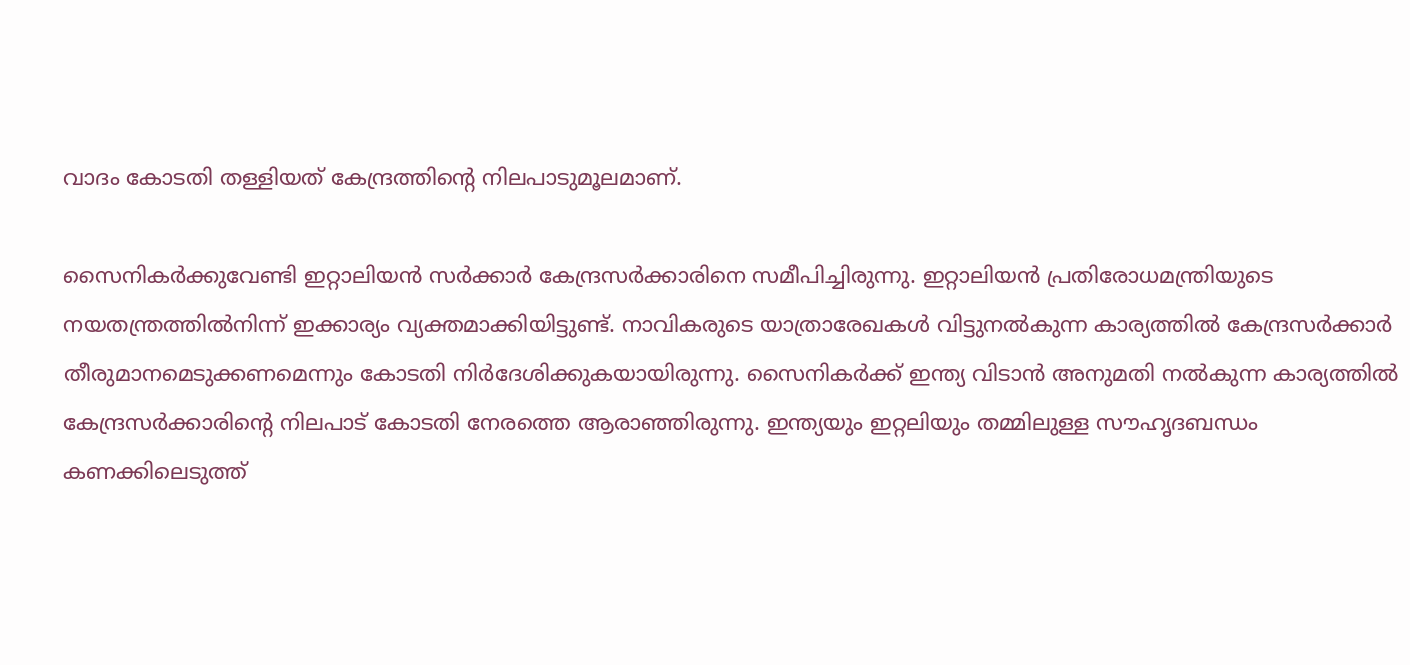വാദം കോടതി തള്ളിയത്‌ കേന്ദ്രത്തിന്റെ നിലപാടുമൂലമാണ്‌.

സൈനികര്‍ക്കുവേണ്ടി ഇറ്റാലിയന്‍ സര്‍ക്കാര്‍ കേന്ദ്രസര്‍ക്കാരിനെ സമീപിച്ചിരുന്നു. ഇറ്റാലിയന്‍ പ്രതിരോധമന്ത്രിയുടെ നയതന്ത്രത്തില്‍നിന്ന്‌ ഇക്കാര്യം വ്യക്തമാക്കിയിട്ടുണ്ട്‌. നാവികരുടെ യാത്രാരേഖകള്‍ വിട്ടുനല്‍കുന്ന കാര്യത്തില്‍ കേന്ദ്രസര്‍ക്കാര്‍ തീരുമാനമെടുക്കണമെന്നും കോടതി നിര്‍ദേശിക്കുകയായിരുന്നു. സൈനികര്‍ക്ക്‌ ഇന്ത്യ വിടാന്‍ അനുമതി നല്‍കുന്ന കാര്യത്തില്‍ കേന്ദ്രസര്‍ക്കാരിന്റെ നിലപാട്‌ കോടതി നേരത്തെ ആരാഞ്ഞിരുന്നു. ഇന്ത്യയും ഇറ്റലിയും തമ്മിലുള്ള സൗഹൃദബന്ധം കണക്കിലെടുത്ത്‌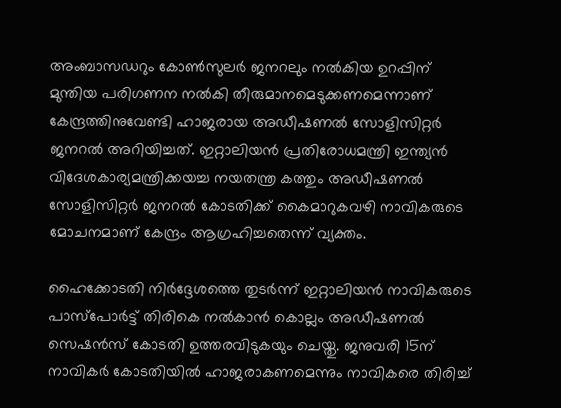അംബാസഡറും കോണ്‍സുലര്‍ ജനറലും നല്‍കിയ ഉറപ്പിന്‌ മുന്തിയ പരിഗണന നല്‍കി തീരുമാനമെടുക്കണമെന്നാണ്‌ കേന്ദ്രത്തിനുവേണ്ടി ഹാജരായ അഡീഷണല്‍ സോളിസിറ്റര്‍ ജനറല്‍ അറിയിച്ചത്‌. ഇറ്റാലിയന്‍ പ്രതിരോധമന്ത്രി ഇന്ത്യന്‍ വിദേശകാര്യമന്ത്രിക്കയച്ച നയതന്ത്ര കത്തും അഡീഷണല്‍ സോളിസിറ്റര്‍ ജനറല്‍ കോടതിക്ക്‌ കൈമാറുകവഴി നാവികരുടെ മോചനമാണ്‌ കേന്ദ്രം ആഗ്രഹിച്ചതെന്ന്‌ വ്യക്തം.

ഹൈക്കോടതി നിര്‍ദ്ദേശത്തെ തുടര്‍ന്ന്‌ ഇറ്റാലിയന്‍ നാവികരുടെ പാസ്പോര്‍ട്ട്‌ തിരികെ നല്‍കാന്‍ കൊല്ലം അഡീഷണല്‍ സെഷന്‍സ്‌ കോടതി ഉത്തരവിടുകയും ചെയ്തു. ജനുവരി 15ന്‌ നാവികര്‍ കോടതിയില്‍ ഹാജരാകണമെന്നും നാവികരെ തിരിച്ച്‌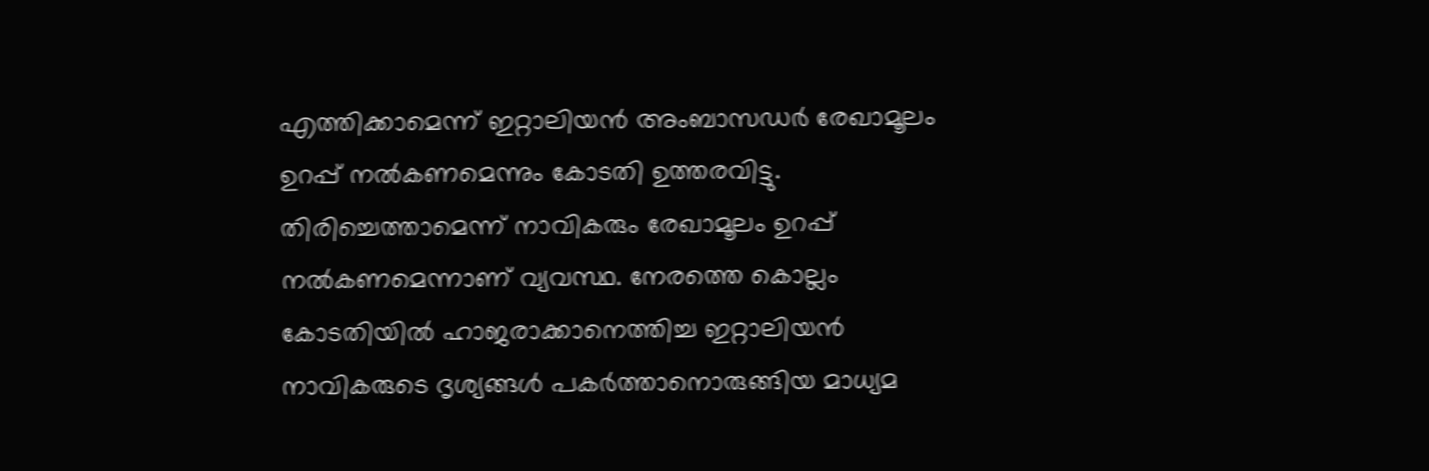എത്തിക്കാമെന്ന്‌ ഇറ്റാലിയന്‍ അംബാസഡര്‍ രേഖാമൂലം ഉറപ്പ്‌ നല്‍കണമെന്നും കോടതി ഉത്തരവിട്ടു. തിരിച്ചെത്താമെന്ന്‌ നാവികരും രേഖാമൂലം ഉറപ്പ്‌ നല്‍കണമെന്നാണ്‌ വ്യവസ്ഥ. നേരത്തെ കൊല്ലം കോടതിയില്‍ ഹാജരാക്കാനെത്തിച്ച ഇറ്റാലിയന്‍ നാവികരുടെ ദൃശ്യങ്ങള്‍ പകര്‍ത്താനൊരുങ്ങിയ മാധ്യമ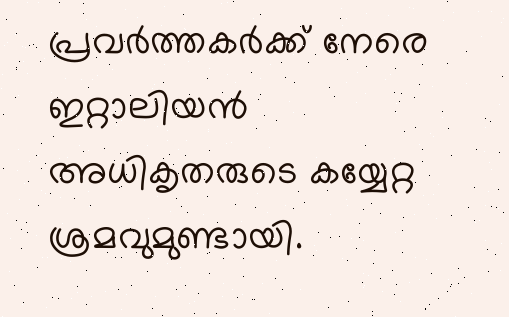പ്രവര്‍ത്തകര്‍ക്ക്‌ നേരെ ഇറ്റാലിയന്‍ അധികൃതരുടെ കയ്യേറ്റ ശ്രമവുമുണ്ടായി.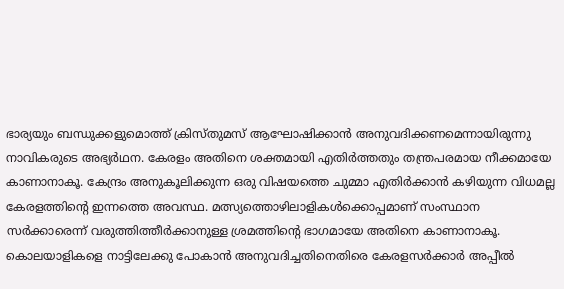ഭാര്യയും ബന്ധുക്കളുമൊത്ത്‌ ക്രിസ്തുമസ്‌ ആഘോഷിക്കാന്‍ അനുവദിക്കണമെന്നായിരുന്നു നാവികരുടെ അഭ്യര്‍ഥന. കേരളം അതിനെ ശക്തമായി എതിര്‍ത്തതും തന്ത്രപരമായ നീക്കമായേ കാണാനാകൂ. കേന്ദ്രം അനുകൂലിക്കുന്ന ഒരു വിഷയത്തെ ചുമ്മാ എതിര്‍ക്കാന്‍ കഴിയുന്ന വിധമല്ല കേരളത്തിന്റെ ഇന്നത്തെ അവസ്ഥ. മത്സ്യത്തൊഴിലാളികള്‍ക്കൊപ്പമാണ്‌ സംസ്ഥാന സര്‍ക്കാരെന്ന്‌ വരുത്തിത്തീര്‍ക്കാനുള്ള ശ്രമത്തിന്റെ ഭാഗമായേ അതിനെ കാണാനാകൂ. കൊലയാളികളെ നാട്ടിലേക്കു പോകാന്‍ അനുവദിച്ചതിനെതിരെ കേരളസര്‍ക്കാര്‍ അപ്പീല്‍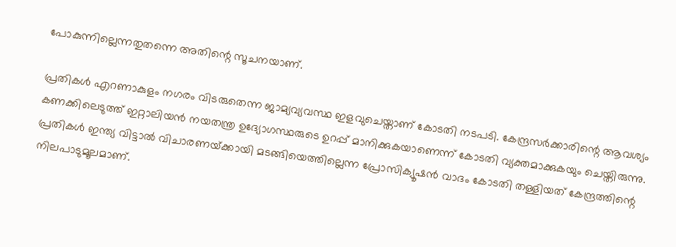പോകുന്നില്ലെന്നതുതന്നെ അതിന്റെ സൂചനയാണ്‌.

പ്രതികള്‍ എറണാകുളം നഗരം വിടരുതെന്ന ജാമ്യവ്യവസ്ഥ ഇളവുചെയ്താണ്‌ കോടതി നടപടി. കേന്ദ്രസര്‍ക്കാരിന്റെ ആവശ്യം കണക്കിലെടുത്ത്‌ ഇറ്റാലിയന്‍ നയതന്ത്ര ഉദ്യോഗസ്ഥരുടെ ഉറപ്പ്‌ മാനിക്കുകയാണെന്ന്‌ കോടതി വ്യക്തമാക്കുകയും ചെയ്തിരുന്നു. പ്രതികള്‍ ഇന്ത്യ വിട്ടാല്‍ വിചാരണയ്‌ക്കായി മടങ്ങിയെത്തില്ലെന്ന പ്രോസിക്യൂഷന്‍ വാദം കോടതി തള്ളിയത്‌ കേന്ദ്രത്തിന്റെ നിലപാടുമൂലമാണ്‌.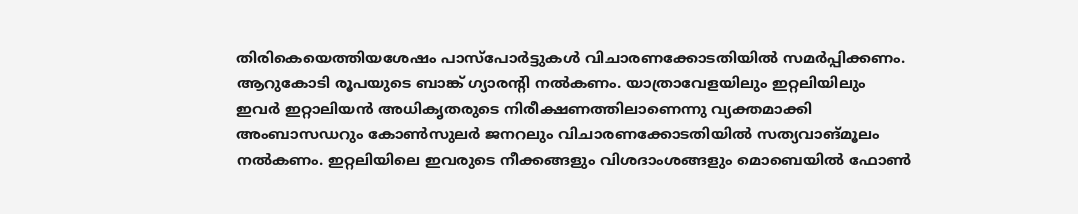തിരികെയെത്തിയശേഷം പാസ്പോര്‍ട്ടുകള്‍ വിചാരണക്കോടതിയില്‍ സമര്‍പ്പിക്കണം. ആറുകോടി രൂപയുടെ ബാങ്ക്‌ ഗ്യാരന്റി നല്‍കണം. യാത്രാവേളയിലും ഇറ്റലിയിലും ഇവര്‍ ഇറ്റാലിയന്‍ അധികൃതരുടെ നിരീക്ഷണത്തിലാണെന്നു വ്യക്തമാക്കി അംബാസഡറും കോണ്‍സുലര്‍ ജനറലും വിചാരണക്കോടതിയില്‍ സത്യവാങ്മൂലം നല്‍കണം. ഇറ്റലിയിലെ ഇവരുടെ നീക്കങ്ങളും വിശദാംശങ്ങളും മൊബെയില്‍ ഫോണ്‍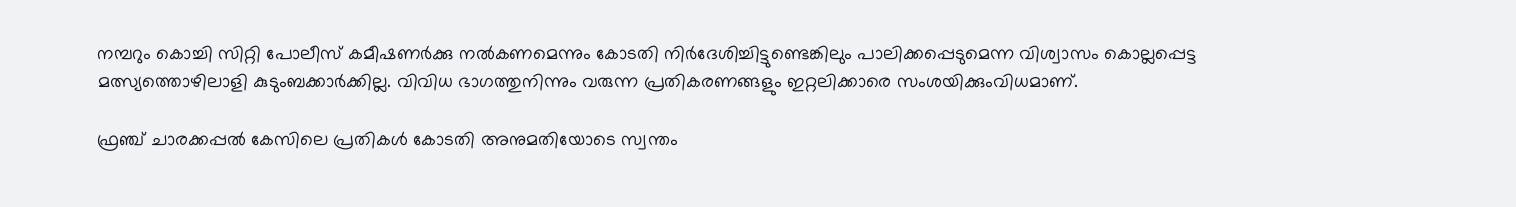നമ്പറും കൊച്ചി സിറ്റി പോലീസ്‌ കമീഷണര്‍ക്കു നല്‍കണമെന്നും കോടതി നിര്‍ദേശിച്ചിട്ടുണ്ടെങ്കിലും പാലിക്കപ്പെടുമെന്ന വിശ്വാസം കൊല്ലപ്പെട്ട മത്സ്യത്തൊഴിലാളി കുടുംബക്കാര്‍ക്കില്ല. വിവിധ ഭാഗത്തുനിന്നും വരുന്ന പ്രതികരണങ്ങളും ഇറ്റലിക്കാരെ സംശയിക്കുംവിധമാണ്‌.

ഫ്രഞ്ച്‌ ചാരക്കപ്പല്‍ കേസിലെ പ്രതികള്‍ കോടതി അനുമതിയോടെ സ്വന്തം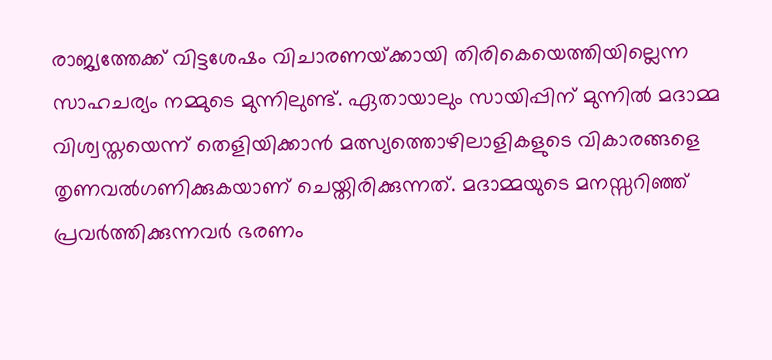രാജ്യത്തേക്ക്‌ വിട്ടശേഷം വിചാരണയ്‌ക്കായി തിരികെയെത്തിയില്ലെന്ന സാഹചര്യം നമ്മുടെ മുന്നിലുണ്ട്‌. ഏതായാലും സായിപ്പിന്‌ മുന്നില്‍ മദാമ്മ വിശ്വസ്തയെന്ന്‌ തെളിയിക്കാന്‍ മത്സ്യത്തൊഴിലാളികളുടെ വികാരങ്ങളെ തൃണവല്‍ഗണിക്കുകയാണ്‌ ചെയ്തിരിക്കുന്നത്‌. മദാമ്മയുടെ മനസ്സറിഞ്ഞ്‌ പ്രവര്‍ത്തിക്കുന്നവര്‍ ഭരണം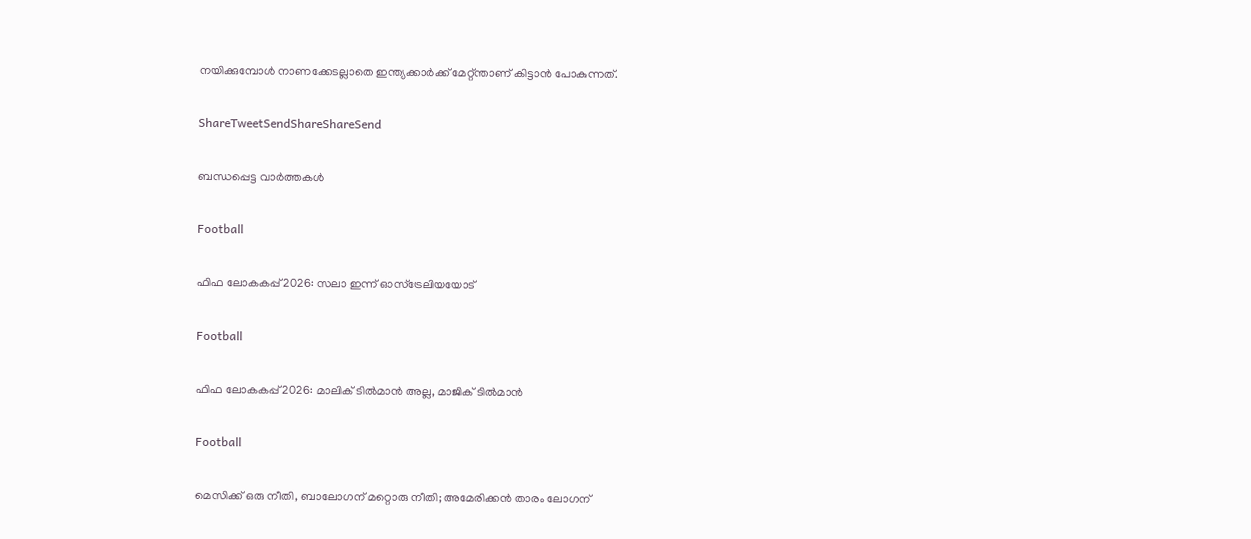നയിക്കുമ്പോള്‍ നാണക്കേടല്ലാതെ ഇന്ത്യക്കാര്‍ക്ക്‌ മേറ്റ്ന്താണ്‌ കിട്ടാന്‍ പോകുന്നത്‌.

ShareTweetSendShareShareSend

ബന്ധപ്പെട്ട വാര്‍ത്തകള്‍

Football

ഫിഫ ലോകകപ്പ് 2026: സലാ ഇന്ന് ഓസ്‌ട്രേലിയയോട്

Football

ഫിഫ ലോകകപ്പ് 2026: മാലിക് ടില്‍മാന്‍ അല്ല, മാജിക് ടില്‍മാന്‍

Football

മെസിക്ക് ഒരു നീതി, ബാലോഗന് മറ്റൊരു നീതി; അമേരിക്കന്‍ താരം ലോഗന്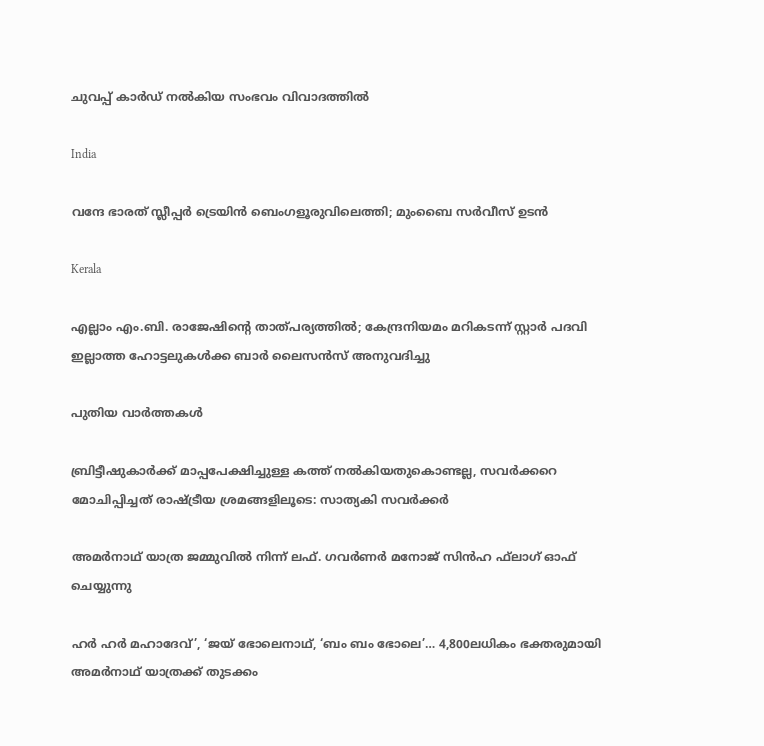ചുവപ്പ് കാര്‍ഡ് നല്‍കിയ സംഭവം വിവാദത്തില്‍

India

വന്ദേ ഭാരത് സ്ലീപ്പർ ട്രെയിൻ ബെംഗളൂരുവിലെത്തി; മുംബൈ സർവീസ് ഉടന്‍

Kerala

എല്ലാം എം.ബി. രാജേഷിന്റെ താത്പര്യത്തില്‍; കേന്ദ്രനിയമം മറികടന്ന് സ്റ്റാര്‍ പദവി ഇല്ലാത്ത ഹോട്ടലുകള്‍ക്ക ബാര്‍ ലൈസന്‍സ് അനുവദിച്ചു

പുതിയ വാര്‍ത്തകള്‍

ബ്രിട്ടീഷുകാര്‍ക്ക് മാപ്പപേക്ഷിച്ചുള്ള കത്ത് നല്‍കിയതുകൊണ്ടല്ല, സവര്‍ക്കറെ മോചിപ്പിച്ചത് രാഷ്‌ട്രീയ ശ്രമങ്ങളിലൂടെ: സാത്യകി സവര്‍ക്കര്‍

അമര്‍നാഥ് യാത്ര ജമ്മുവില്‍ നിന്ന് ലഫ്. ഗവര്‍ണര്‍ മനോജ് സിന്‍ഹ ഫ്‌ലാഗ് ഓഫ് ചെയ്യുന്നു

ഹര്‍ ഹര്‍ മഹാദേവ്’, ‘ജയ് ഭോലെനാഥ്, ‘ബം ബം ഭോലെ’… 4,800ലധികം ഭക്തരുമായി അമര്‍നാഥ് യാത്രക്ക് തുടക്കം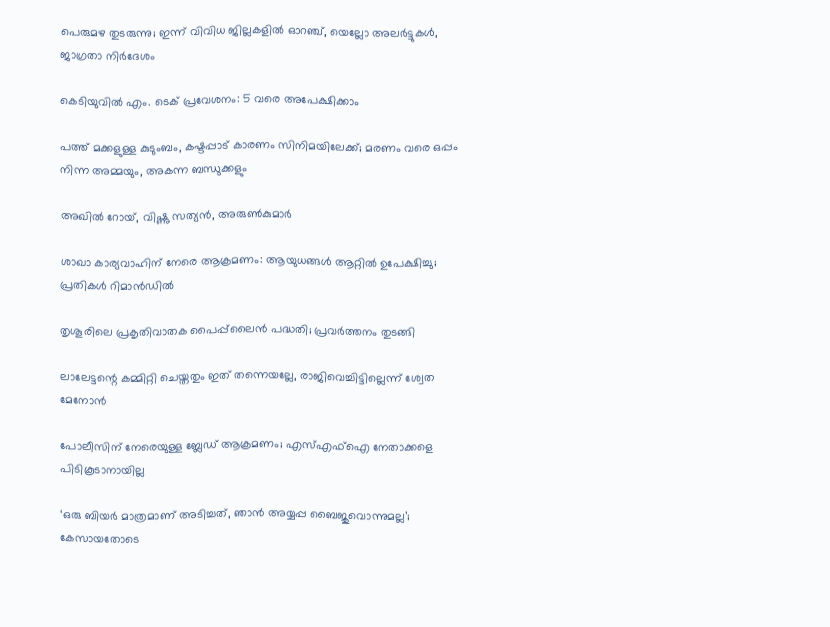പെരുമഴ തുടരുന്നു; ഇന്ന് വിവിധ ജില്ലകളിൽ ഓറഞ്ച്, യെല്ലോ അലർട്ടുകൾ, ജാഗ്രതാ നിർദേശം

കെടിയുവില്‍ എം. ടെക് പ്രവേശനം: 5 വരെ അപേക്ഷിക്കാം

പത്ത് മക്കളുള്ള കുടുംബം, കഷ്ടപ്പാട് കാരണം സിനിമയിലേക്ക്; മരണം വരെ ഒപ്പം നിന്ന അമ്മയും, അകന്ന ബന്ധുക്കളും

അഖില്‍ റോയ്, വിഷ്ണു സത്യന്‍, അരുണ്‍കുമാര്‍

ശാഖാ കാര്യവാഹിന് നേരെ ആക്രമണം: ആയുധങ്ങള്‍ ആറ്റില്‍ ഉപേക്ഷിച്ചു; പ്രതികള്‍ റിമാന്‍ഡില്‍

തൃശൂരിലെ പ്രകൃതിവാതക പൈപ്പ്‌ലൈന്‍ പദ്ധതി; പ്രവര്‍ത്തനം തുടങ്ങി

ലാലേട്ടന്റെ കമ്മിറ്റി ചെയ്തതും ഇത് തന്നെയല്ലേ, രാജിവെച്ചിട്ടില്ലെന്ന് ശ്വേത മേനോന്‍

പോലീസിന് നേരെയുള്ള ബ്ലേഡ് ആക്രമണം; എസ്എഫ്‌ഐ നേതാക്കളെ പിടികൂടാനായില്ല

‘ഒരു ബിയർ മാത്രമാണ് അടിച്ചത്, ഞാൻ അയ്യപ്പ ബൈജുവൊന്നുമല്ല’; കേസായതോടെ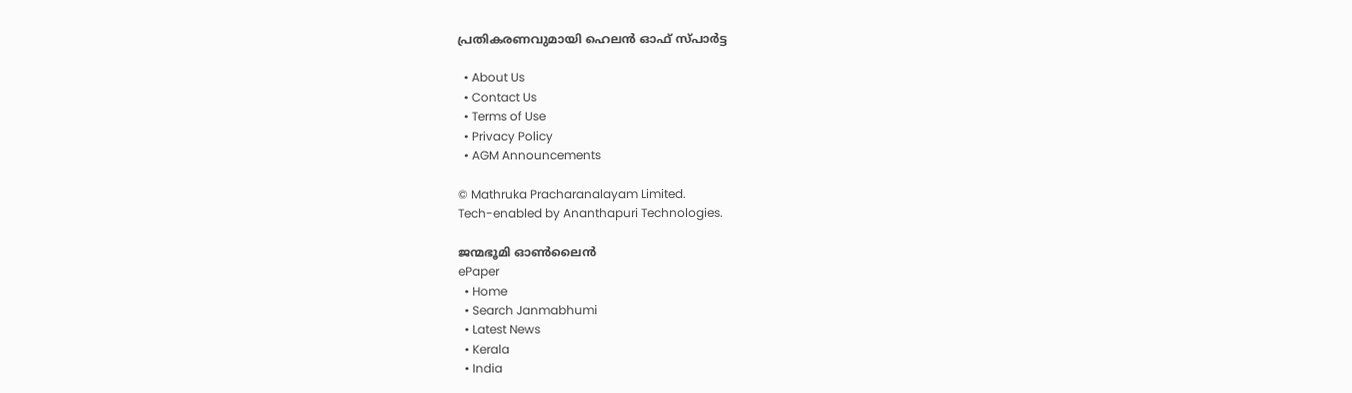പ്രതികരണവുമായി ഹെലന്‍ ഓഫ് സ്പാർട്ട

  • About Us
  • Contact Us
  • Terms of Use
  • Privacy Policy
  • AGM Announcements

© Mathruka Pracharanalayam Limited.
Tech-enabled by Ananthapuri Technologies.

ജന്മഭൂമി ഓണ്‍ലൈന്‍
ePaper
  • Home
  • Search Janmabhumi
  • Latest News
  • Kerala
  • India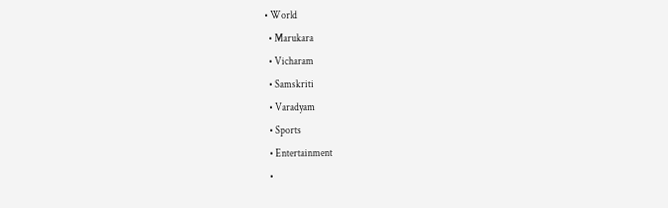• World
  • Marukara
  • Vicharam
  • Samskriti
  • Varadyam
  • Sports
  • Entertainment
  •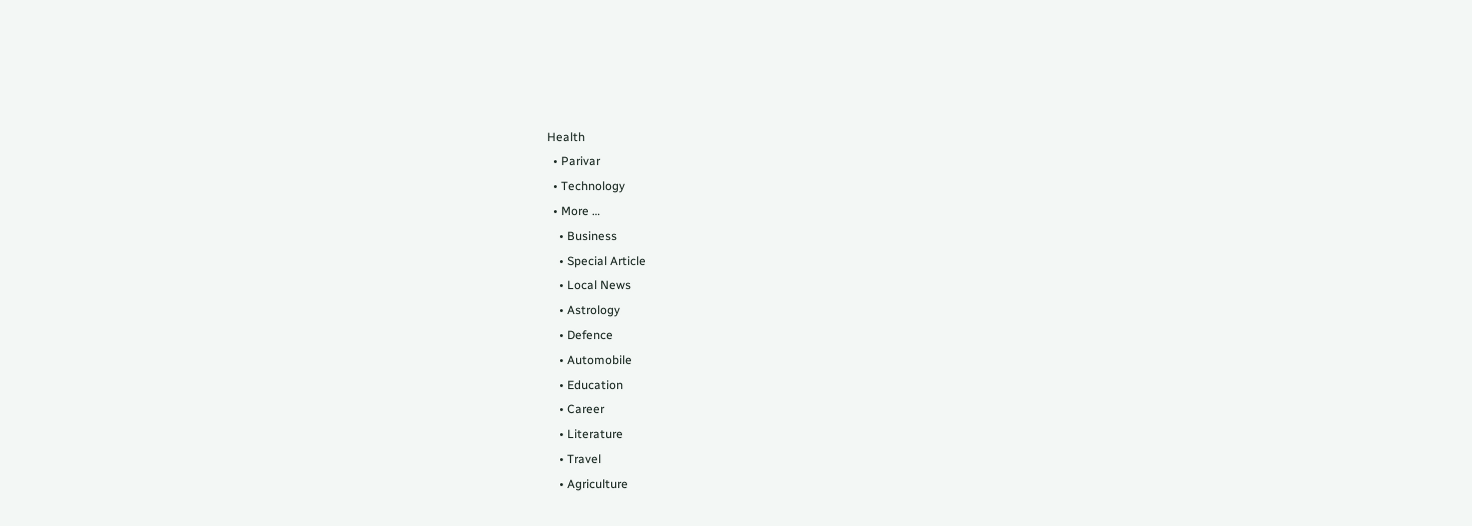Health
  • Parivar
  • Technology
  • More …
    • Business
    • Special Article
    • Local News
    • Astrology
    • Defence
    • Automobile
    • Education
    • Career
    • Literature
    • Travel
    • Agriculture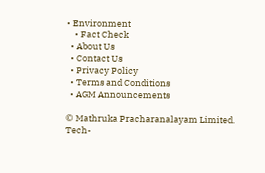• Environment
    • Fact Check
  • About Us
  • Contact Us
  • Privacy Policy
  • Terms and Conditions
  • AGM Announcements

© Mathruka Pracharanalayam Limited.
Tech-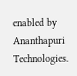enabled by Ananthapuri Technologies.